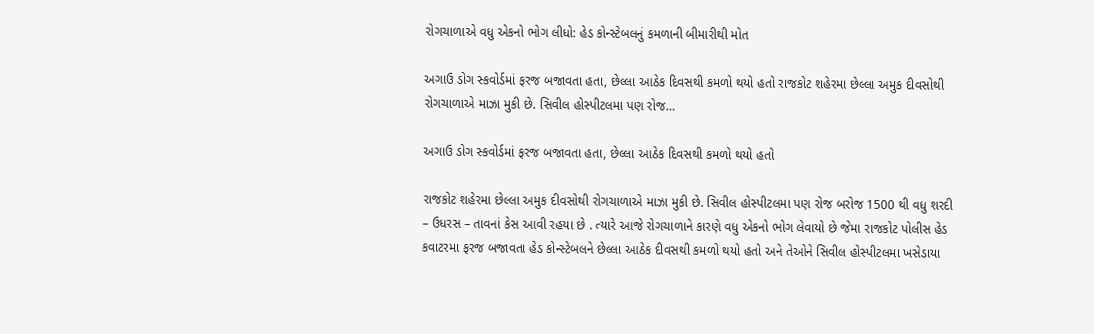રોગચાળાએ વધુ એકનો ભોગ લીધો: હેડ કોન્સ્ટેબલનું કમળાની બીમારીથી મોત

અગાઉ ડોગ સ્કવોર્ડમાં ફરજ બજાવતા હતા, છેલ્લા આઠેક દિવસથી કમળો થયો હતો રાજકોટ શહેરમા છેલ્લા અમુક દીવસોથી રોગચાળાએ માઝા મુકી છે. સિવીલ હોસ્પીટલમા પણ રોજ…

અગાઉ ડોગ સ્કવોર્ડમાં ફરજ બજાવતા હતા, છેલ્લા આઠેક દિવસથી કમળો થયો હતો

રાજકોટ શહેરમા છેલ્લા અમુક દીવસોથી રોગચાળાએ માઝા મુકી છે. સિવીલ હોસ્પીટલમા પણ રોજ બરોજ 1500 થી વધુ શરદી – ઉધરસ – તાવનાં કેસ આવી રહયા છે . ત્યારે આજે રોગચાળાને કારણે વધુ એકનો ભોગ લેવાયો છે જેમા રાજકોટ પોલીસ હેડ કવાટરમા ફરજ બજાવતા હેડ કોન્સ્ટેબલને છેલ્લા આઠેક દીવસથી કમળો થયો હતો અને તેઓને સિવીલ હોસ્પીટલમા ખસેડાયા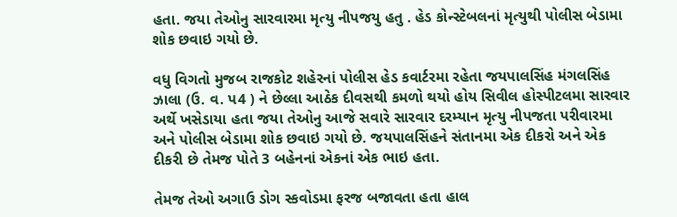હતા. જયા તેઓનુ સારવારમા મૃત્યુ નીપજયુ હતુ . હેડ કોન્સ્ટેબલનાં મૃત્યુથી પોલીસ બેડામા શોક છવાઇ ગયો છે.

વધુ વિગતો મુજબ રાજકોટ શહેરનાં પોલીસ હેડ કવાર્ટરમા રહેતા જયપાલસિંહ મંગલસિંહ ઝાલા (ઉ. વ. પ4 ) ને છેલ્લા આઠેક દીવસથી કમળો થયો હોય સિવીલ હોસ્પીટલમા સારવાર અર્થે ખસેડાયા હતા જયા તેઓનુ આજે સવારે સારવાર દરમ્યાન મૃત્યુ નીપજતા પરીવારમા અને પોલીસ બેડામા શોક છવાઇ ગયો છે. જયપાલસિંહને સંતાનમા એક દીકરો અને એક દીકરી છે તેમજ પોતે 3 બહેનનાં એકનાં એક ભાઇ હતા.

તેમજ તેઓ અગાઉ ડોગ સ્કવોડમા ફરજ બજાવતા હતા હાલ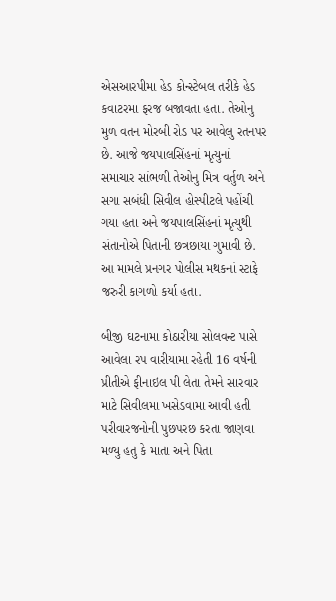એસઆરપીમા હેડ કોન્સ્ટેબલ તરીકે હેડ કવાટરમા ફરજ બજાવતા હતા. તેઓનુ મુળ વતન મોરબી રોડ પર આવેલુ રતનપર છે. આજે જયપાલસિંહનાં મૃત્યુનાં સમાચાર સાંભળી તેઓનુ મિત્ર વર્તુળ અને સગા સબંધી સિવીલ હોસ્પીટલે પહોંચી ગયા હતા અને જયપાલસિંહનાં મૃત્યુથી સંતાનોએ પિતાની છત્રછાયા ગુમાવી છે. આ મામલે પ્રનગર પોલીસ મથકનાં સ્ટાફે જરુરી કાગળો કર્યા હતા.

બીજી ઘટનામા કોઠારીયા સોલવન્ટ પાસે આવેલા રપ વારીયામા રહેતી 16 વર્ષની પ્રીતીએ ફીનાઇલ પી લેતા તેમને સારવાર માટે સિવીલમા ખસેડવામા આવી હતી પરીવારજનોની પુછપરછ કરતા જાણવા મળ્યુ હતુ કે માતા અને પિતા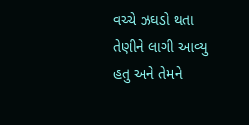વચ્ચે ઝઘડો થતા તેણીને લાગી આવ્યુ હતુ અને તેમને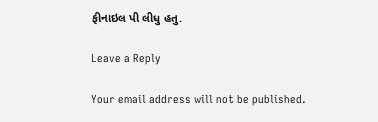ફીનાઇલ પી લીધુ હતુ.

Leave a Reply

Your email address will not be published.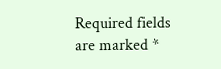Required fields are marked *